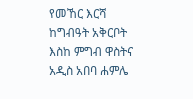የመኸር እርሻ ከግብዓት አቅርቦት እስከ ምግብ ዋስትና
አዲስ አበባ ሐምሌ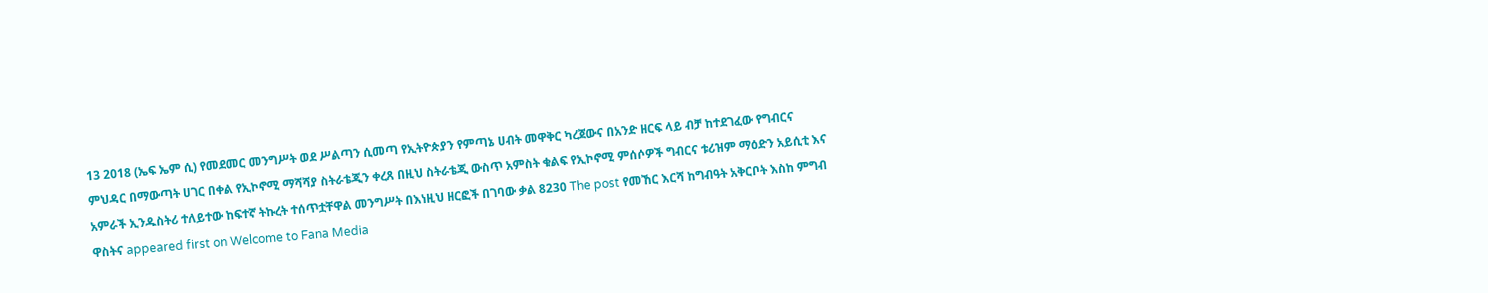13 2018 (ኤፍ ኤም ሲ) የመደመር መንግሥት ወደ ሥልጣን ሲመጣ የኢትዮጵያን የምጣኔ ሀብት መዋቅር ካረጀውና በአንድ ዘርፍ ላይ ብቻ ከተደገፈው የግብርና ምህዳር በማውጣት ሀገር በቀል የኢኮኖሚ ማሻሻያ ስትራቴጂን ቀረጸ በዚህ ስትራቴጂ ውስጥ አምስት ቁልፍ የኢኮኖሚ ምሰሶዎች ግብርና ቱሪዝም ማዕድን አይሲቲ እና አምራች ኢንዱስትሪ ተለይተው ከፍተኛ ትኩረት ተሰጥቷቸዋል መንግሥት በእነዚህ ዘርፎች በገባው ቃል 8230 The post የመኸር እርሻ ከግብዓት አቅርቦት እስከ ምግብ ዋስትና appeared first on Welcome to Fana Media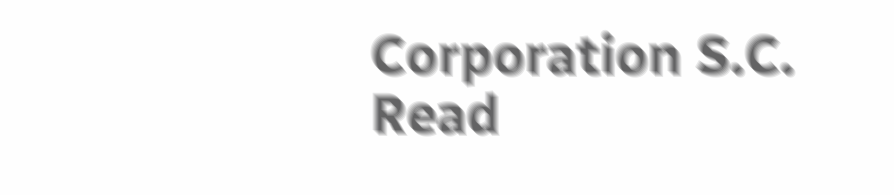Corporation S.C.
Read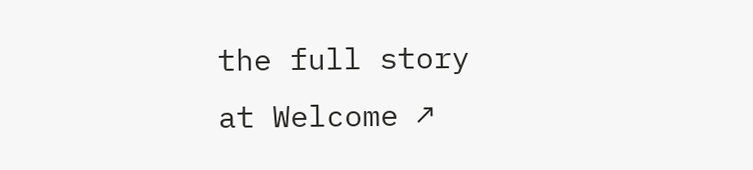the full story at Welcome ↗